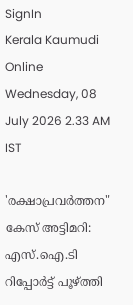SignIn
Kerala Kaumudi Online
Wednesday, 08 July 2026 2.33 AM IST

'രക്ഷാപ്രവർത്തന" കേസ് അട്ടിമറി: എസ്.ഐ.ടി റിപ്പോർട്ട് പൂഴ്‌ത്തി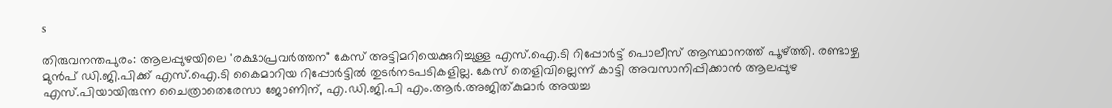s

തിരുവനന്തപുരം: ആലപ്പുഴയിലെ 'രക്ഷാപ്രവർത്തന" കേസ് അട്ടിമറിയെക്കുറിച്ചുള്ള എസ്.ഐ.ടി റിപ്പോർട്ട് പൊലീസ് ആസ്ഥാനത്ത് പൂഴ്‌ത്തി. രണ്ടാഴ്ച മുൻപ് ഡി.ജി.പിക്ക് എസ്.ഐ.ടി കൈമാറിയ റിപ്പോർട്ടിൽ തുടർനടപടികളില്ല. കേസ് തെളിവില്ലെന്ന് കാട്ടി അവസാനിപ്പിക്കാൻ ആലപ്പുഴ എസ്.പിയായിരുന്ന ചൈത്രാതെരേസാ ജോണിന്, എ.ഡി.ജി.പി എം.ആർ.അജിത്കുമാർ അയച്ച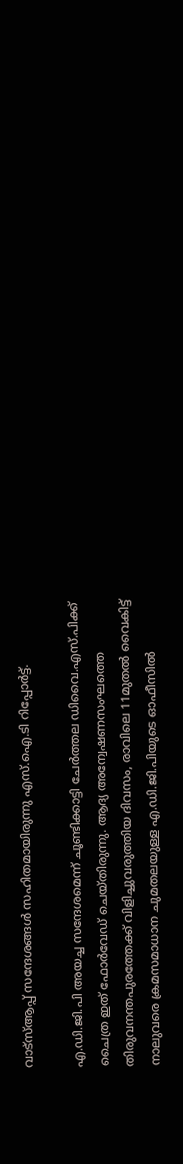വാട്സ്ആപ്പ് സന്ദേശങ്ങൾ സഹിതമായിരുന്നു എസ്.ഐ.ടി റിപ്പോർട്ട്.

എ.ഡി.ജി.പി അയച്ച സന്ദേശമെന്ന് ചൂണ്ടിക്കാട്ടി ചേർത്തല ഡിവൈ.എസ്.പിക്ക് ചൈത്ര ഇത് ഫോർവേഡ് ചെയ്തിരുന്നു. ആദ്യ അന്വേഷണസംഘത്തെ തിരുവനന്തപുരത്തേക്ക് വിളിച്ചുവരുത്തിയ ദിവസം, രാവിലെ 11മുതൽ വൈകിട്ട് നാലുവരെ ക്രമസമാധാന ചുമതലയുള്ള എ.ഡി.ജി.പിയുടെ ഓഫീസിൽ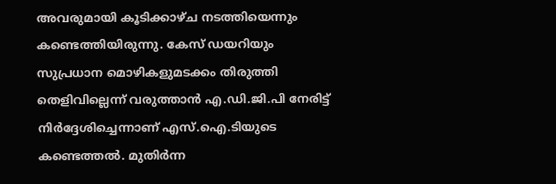അവരുമായി കൂടിക്കാഴ്ച നടത്തിയെന്നും കണ്ടെത്തിയിരുന്നു. കേസ് ഡയറിയും സുപ്രധാന മൊഴികളുമടക്കം തിരുത്തി തെളിവില്ലെന്ന് വരുത്താൻ എ.ഡി.ജി.പി നേരിട്ട് നിർദ്ദേശിച്ചെന്നാണ് എസ്.ഐ.ടിയുടെ കണ്ടെത്തൽ. മുതിർന്ന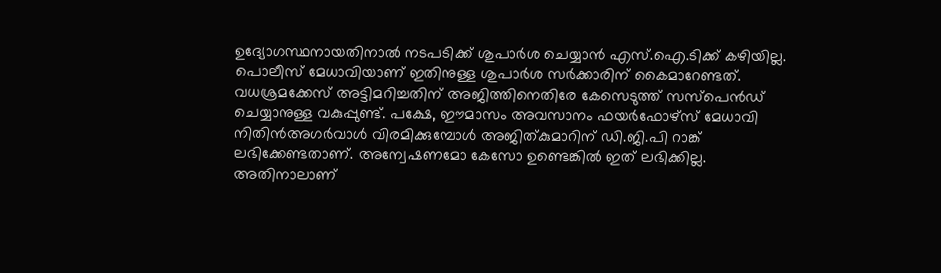ഉദ്യോഗസ്ഥനായതിനാൽ നടപടിക്ക് ശുപാർശ ചെയ്യാൻ എസ്.ഐ.ടിക്ക് കഴിയില്ല. പൊലീസ് മേധാവിയാണ് ഇതിനുള്ള ശുപാർശ സർക്കാരിന് കൈമാറേണ്ടത്. വധശ്രമക്കേസ് അട്ടിമറിച്ചതിന് അജിത്തിനെതിരേ കേസെടുത്ത് സസ്പെൻഡ് ചെയ്യാനുള്ള വകുപ്പുണ്ട്. പക്ഷേ, ഈമാസം അവസാനം ഫയർഫോഴ്സ് മേധാവി നിതിൻഅഗർവാൾ വിരമിക്കുമ്പോൾ അജിത്കുമാറിന് ഡി.ജി.പി റാങ്ക് ലഭിക്കേണ്ടതാണ്. അന്വേഷണമോ കേസോ ഉണ്ടെങ്കിൽ ഇത് ലഭിക്കില്ല. അതിനാലാണ്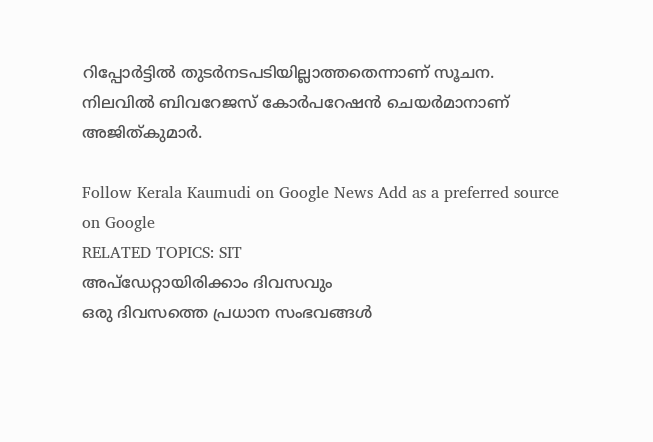റിപ്പോർട്ടിൽ തുടർനടപടിയില്ലാത്തതെന്നാണ് സൂചന. നിലവിൽ ബിവറേജസ് കോർപറേഷൻ ചെയർമാനാണ് അജിത്കുമാർ.

Follow Kerala Kaumudi on Google News Add as a preferred source on Google
RELATED TOPICS: SIT
അപ്ഡേറ്റായിരിക്കാം ദിവസവും
ഒരു ദിവസത്തെ പ്രധാന സംഭവങ്ങൾ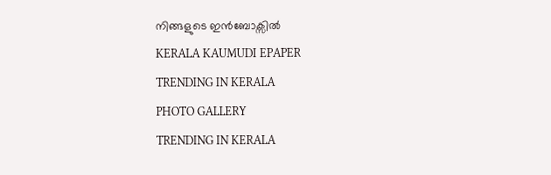നിങ്ങളുടെ ഇൻബോക്സിൽ
KERALA KAUMUDI EPAPER
TRENDING IN KERALA
PHOTO GALLERY
TRENDING IN KERALA